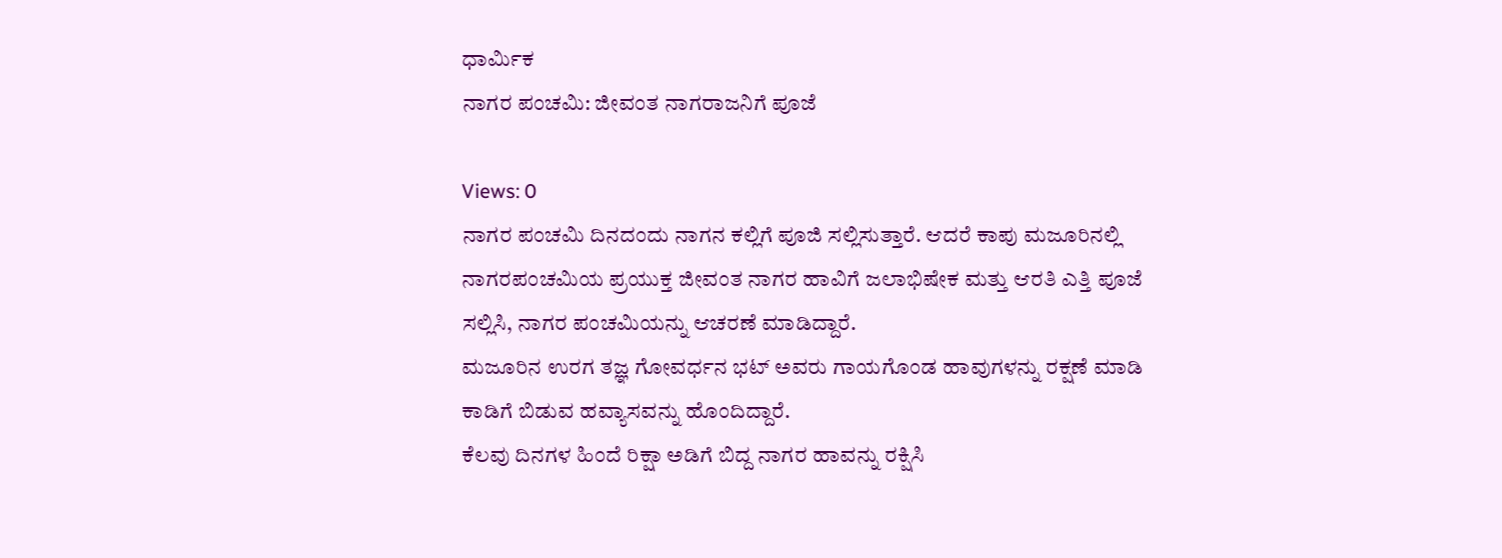ಧಾರ್ಮಿಕ
ನಾಗರ ಪಂಚಮಿ: ಜೀವಂತ ನಾಗರಾಜನಿಗೆ ಪೂಜೆ

Views: 0
ನಾಗರ ಪಂಚಮಿ ದಿನದಂದು ನಾಗನ ಕಲ್ಲಿಗೆ ಪೂಜಿ ಸಲ್ಲಿಸುತ್ತಾರೆ. ಆದರೆ ಕಾಪು ಮಜೂರಿನಲ್ಲಿ ನಾಗರಪಂಚಮಿಯ ಪ್ರಯುಕ್ತ ಜೀವಂತ ನಾಗರ ಹಾವಿಗೆ ಜಲಾಭಿಷೇಕ ಮತ್ತು ಆರತಿ ಎತ್ತಿ ಪೂಜೆ ಸಲ್ಲಿಸಿ, ನಾಗರ ಪಂಚಮಿಯನ್ನು ಆಚರಣೆ ಮಾಡಿದ್ದಾರೆ.
ಮಜೂರಿನ ಉರಗ ತಜ್ಞ ಗೋವರ್ಧನ ಭಟ್ ಅವರು ಗಾಯಗೊಂಡ ಹಾವುಗಳನ್ನು ರಕ್ಷಣೆ ಮಾಡಿ ಕಾಡಿಗೆ ಬಿಡುವ ಹವ್ಯಾಸವನ್ನು ಹೊಂದಿದ್ದಾರೆ.
ಕೆಲವು ದಿನಗಳ ಹಿಂದೆ ರಿಕ್ಷಾ ಅಡಿಗೆ ಬಿದ್ದ ನಾಗರ ಹಾವನ್ನು ರಕ್ಷಿಸಿ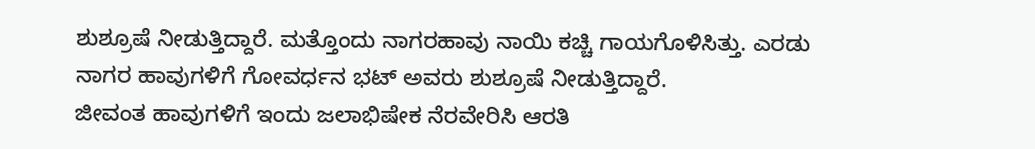ಶುಶ್ರೂಷೆ ನೀಡುತ್ತಿದ್ದಾರೆ. ಮತ್ತೊಂದು ನಾಗರಹಾವು ನಾಯಿ ಕಚ್ಚಿ ಗಾಯಗೊಳಿಸಿತ್ತು. ಎರಡು ನಾಗರ ಹಾವುಗಳಿಗೆ ಗೋವರ್ಧನ ಭಟ್ ಅವರು ಶುಶ್ರೂಷೆ ನೀಡುತ್ತಿದ್ದಾರೆ.
ಜೀವಂತ ಹಾವುಗಳಿಗೆ ಇಂದು ಜಲಾಭಿಷೇಕ ನೆರವೇರಿಸಿ ಆರತಿ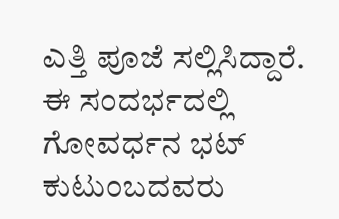ಎತ್ತಿ ಪೂಜೆ ಸಲ್ಲಿಸಿದ್ದಾರೆ.
ಈ ಸಂದರ್ಭದಲ್ಲಿ ಗೋವರ್ಧನ ಭಟ್ ಕುಟುಂಬದವರು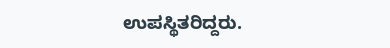ಉಪಸ್ಥಿತರಿದ್ದರು.